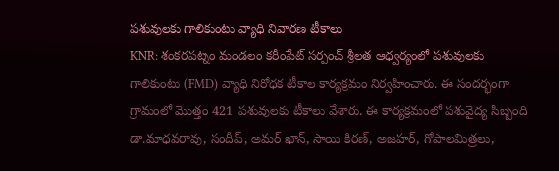పశువులకు గాలికుంటు వ్యాధి నివారణ టీకాలు
KNR: శంకరపట్నం మండలం కరీంపేట్ సర్పంచ్ శ్రీలత ఆధ్వర్యంలో పశువులకు గాలికుంటు (FMD) వ్యాధి నిరోధక టీకాల కార్యక్రమం నిర్వహించారు. ఈ సందర్భంగా గ్రామంలో మొత్తం 421 పశువులకు టీకాలు వేశారు. ఈ కార్యక్రమంలో పశువైద్య సిబ్బంది డా.మాధవరావు, సందీప్, అమర్ ఖాన్, సాయి కిరణ్, అజహర్, గోపాలమిత్రలు,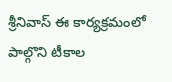శ్రీనివాస్ ఈ కార్యక్రమంలో పాల్గొని టీకాల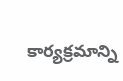కార్యక్రమాన్ని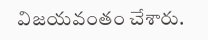విజయవంతం చేశారు.